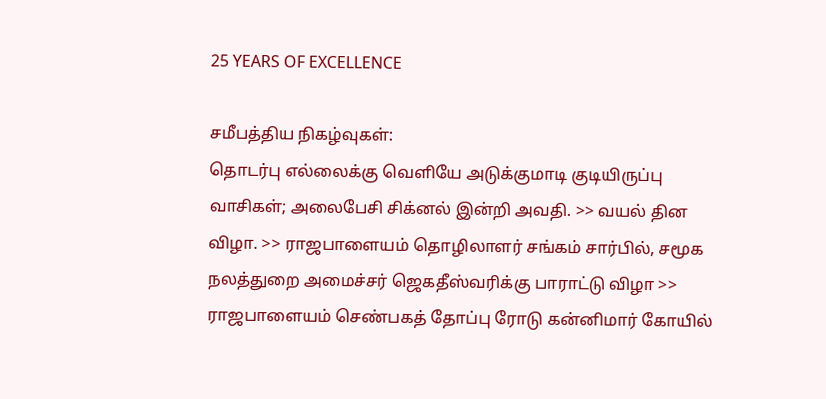25 YEARS OF EXCELLENCE

சமீபத்திய நிகழ்வுகள்:
தொடர்பு எல்லைக்கு வெளியே அடுக்குமாடி குடியிருப்பு வாசிகள்; அலைபேசி சிக்னல் இன்றி அவதி. >> வயல் தின விழா. >> ராஜபாளையம் தொழிலாளர் சங்கம் சார்பில், சமூக நலத்துறை அமைச்சர் ஜெகதீஸ்வரிக்கு பாராட்டு விழா >> ராஜபாளையம் செண்பகத் தோப்பு ரோடு கன்னிமார் கோயில்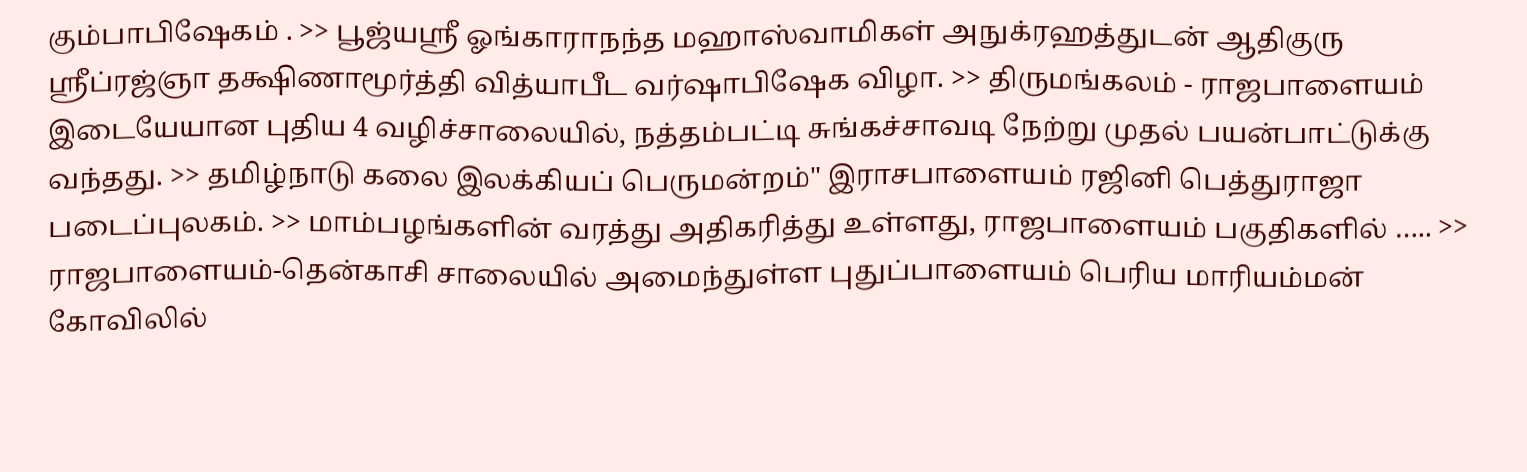கும்பாபிஷேகம் . >> பூஜ்யஸ்ரீ ஓங்காராநந்த மஹாஸ்வாமிகள் அநுக்ரஹத்துடன் ஆதிகுரு ஸ்ரீப்ரஜ்ஞா தக்ஷிணாமூர்த்தி வித்யாபீட வர்ஷாபிஷேக விழா. >> திருமங்கலம் - ராஜபாளையம் இடையேயான புதிய 4 வழிச்சாலையில், நத்தம்பட்டி சுங்கச்சாவடி நேற்று முதல் பயன்பாட்டுக்கு வந்தது. >> தமிழ்நாடு கலை இலக்கியப் பெருமன்றம்" இராசபாளையம் ரஜினி பெத்துராஜா படைப்புலகம். >> மாம்பழங்களின் வரத்து அதிகரித்து உள்ளது, ராஜபாளையம் பகுதிகளில் ….. >> ராஜபாளையம்-தென்காசி சாலையில் அமைந்துள்ள புதுப்பாளையம் பெரிய மாரியம்மன் கோவிலில்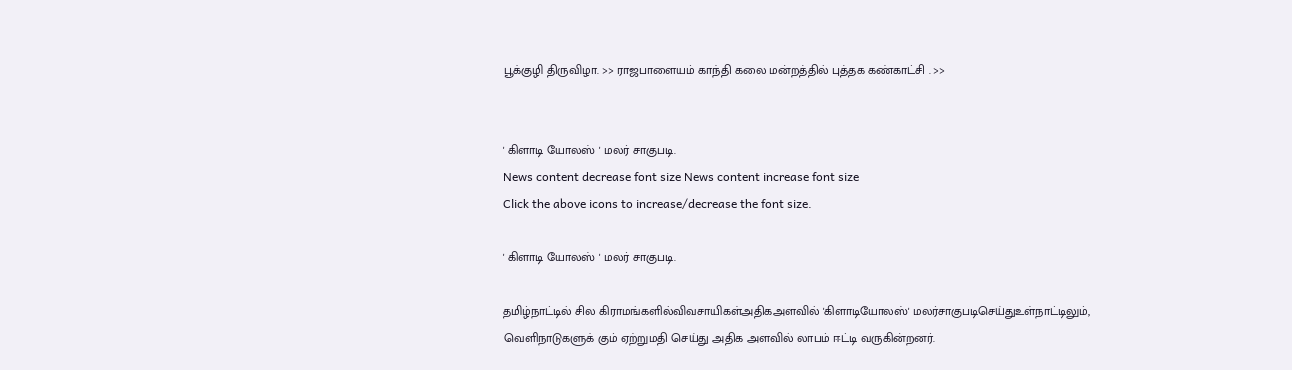பூக்குழி திருவிழா. >> ராஜபாளையம் காந்தி கலை மன்றத்தில் புத்தக கண்காட்சி . >>


' கிளாடி யோலஸ் ' மலர் சாகுபடி.
News content decrease font size News content increase font size
Click the above icons to increase/decrease the font size.

' கிளாடி யோலஸ் ' மலர் சாகுபடி.

தமிழ்நாட்டில் சில கிராமங்களில்விவசாயிகள்அதிகஅளவில் 'கிளாடியோலஸ்' மலர்சாகுபடிசெய்துஉள்நாட்டிலும், வெளிநாடுகளுக் கும் ஏற்றுமதி செய்து அதிக அளவில் லாபம் ஈட்டி வருகின்றனர்.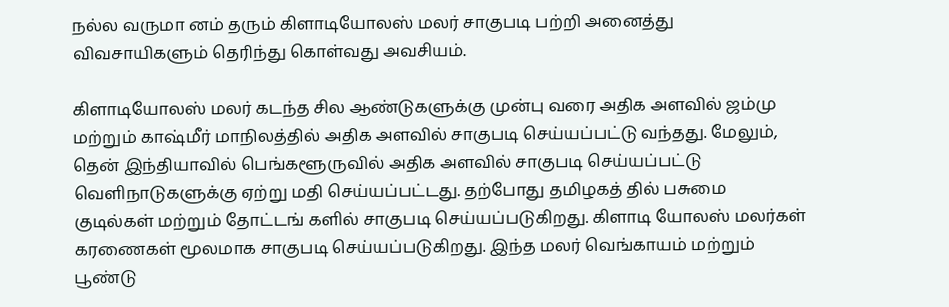நல்ல வருமா னம் தரும் கிளாடியோலஸ் மலர் சாகுபடி பற்றி அனைத்து விவசாயிகளும் தெரிந்து கொள்வது அவசியம்.

கிளாடியோலஸ் மலர் கடந்த சில ஆண்டுகளுக்கு முன்பு வரை அதிக அளவில் ஜம்மு மற்றும் காஷ்மீர் மாநிலத்தில் அதிக அளவில் சாகுபடி செய்யப்பட்டு வந்தது. மேலும், தென் இந்தியாவில் பெங்களூருவில் அதிக அளவில் சாகுபடி செய்யப்பட்டு வெளிநாடுகளுக்கு ஏற்று மதி செய்யப்பட்டது. தற்போது தமிழகத் தில் பசுமை குடில்கள் மற்றும் தோட்டங் களில் சாகுபடி செய்யப்படுகிறது. கிளாடி யோலஸ் மலர்கள் கரணைகள் மூலமாக சாகுபடி செய்யப்படுகிறது. இந்த மலர் வெங்காயம் மற்றும் பூண்டு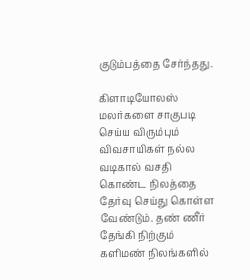குடும்பத்தை சேர்ந்தது.

கிளாடியோலஸ் மலர்களை சாகுபடி செய்ய விரும்பும் விவசாயிகள் நல்ல வடிகால் வசதி கொண்ட நிலத்தை தேர்வு செய்து கொள்ள வேண்டும். தண் ணீர் தேங்கி நிற்கும் களிமண் நிலங்களில்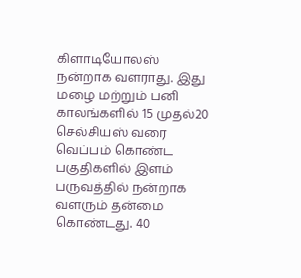கிளாடியோலஸ் நன்றாக வளராது. இது மழை மற்றும் பனி காலங்களில் 15 முதல்20 செல்சியஸ் வரை வெப்பம் கொண்ட பகுதிகளில் இளம் பருவத்தில் நன்றாக வளரும் தன்மை கொண்டது. 40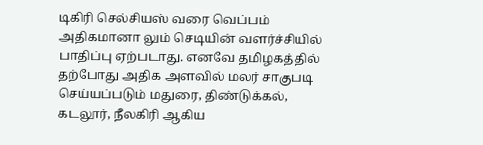டிகிரி செல்சியஸ் வரை வெப்பம் அதிகமானா லும் செடியின் வளர்ச்சியில் பாதிப்பு ஏற்படாது. எனவே தமிழகத்தில் தற்போது அதிக அளவில் மலர் சாகுபடி செய்யப்படும் மதுரை, திண்டுக்கல், கடலூர், நீலகிரி ஆகிய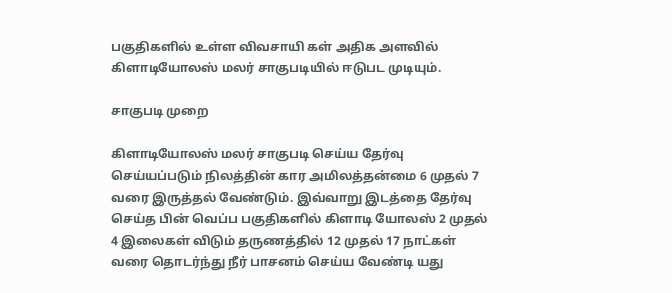பகுதிகளில் உள்ள விவசாயி கள் அதிக அளவில் கிளாடியோலஸ் மலர் சாகுபடியில் ஈடுபட முடியும்.

சாகுபடி முறை

கிளாடியோலஸ் மலர் சாகுபடி செய்ய தேர்வு செய்யப்படும் நிலத்தின் கார அமிலத்தன்மை 6 முதல் 7 வரை இருத்தல் வேண்டும். இவ்வாறு இடத்தை தேர்வு செய்த பின் வெப்ப பகுதிகளில் கிளாடி யோலஸ் 2 முதல் 4 இலைகள் விடும் தருணத்தில் 12 முதல் 17 நாட்கள் வரை தொடர்ந்து நீர் பாசனம் செய்ய வேண்டி யது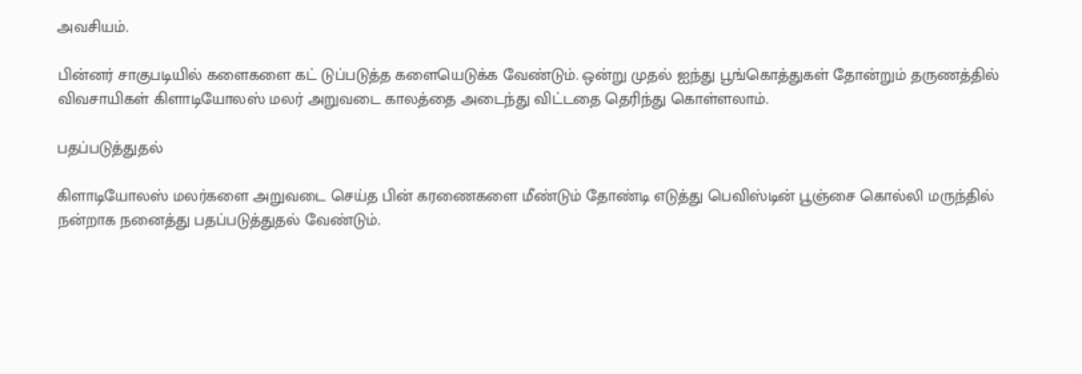அவசியம்.

பின்னர் சாகுபடியில் களைகளை கட் டுப்படுத்த களையெடுக்க வேண்டும். ஒன்று முதல் ஐந்து பூங்கொத்துகள் தோன்றும் தருணத்தில் விவசாயிகள் கிளாடியோலஸ் மலர் அறுவடை காலத்தை அடைந்து விட்டதை தெரிந்து கொள்ளலாம்.

பதப்படுத்துதல்

கிளாடியோலஸ் மலர்களை அறுவடை செய்த பின் கரணைகளை மீண்டும் தோண்டி எடுத்து பெவிஸ்டின் பூஞ்சை கொல்லி மருந்தில் நன்றாக நனைத்து பதப்படுத்துதல் வேண்டும்.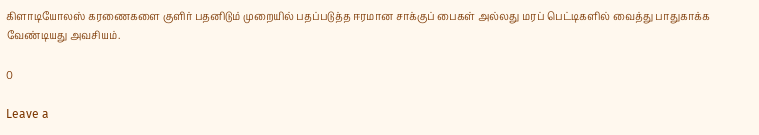கிளாடியோலஸ் கரணைகளை குளிர் பதனிடும் முறையில் பதப்படுத்த ஈரமான சாக்குப் பைகள் அல்லது மரப் பெட்டிகளில் வைத்து பாதுகாக்க வேண்டியது அவசியம்.

0

Leave a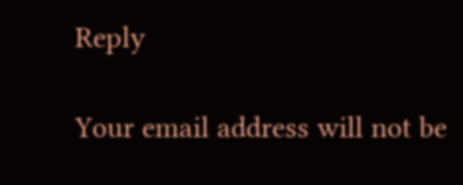Reply

Your email address will not be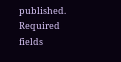published. Required fields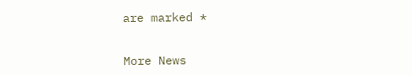are marked *


More News